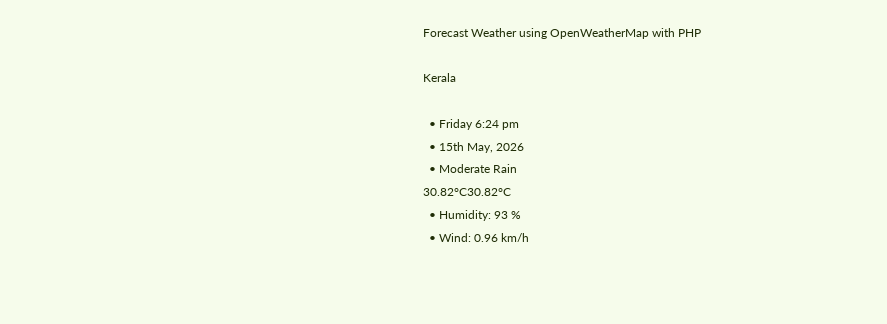Forecast Weather using OpenWeatherMap with PHP

Kerala

  • Friday 6:24 pm
  • 15th May, 2026
  • Moderate Rain
30.82°C30.82°C
  • Humidity: 93 %
  • Wind: 0.96 km/h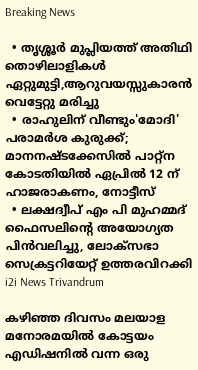Breaking News

  • തൃശ്ശൂർ മുപ്ലിയത്ത് അതിഥി തൊഴിലാളികൾ ഏറ്റുമുട്ടി,ആറുവയസ്സുകാരൻ വെട്ടേറ്റു മരിച്ചു
  • രാഹുലിന് വീണ്ടും'മോദി' പരാമര്‍ശ കുരുക്ക്; മാനനഷ്ടക്കേസിൽ പാറ്റ്ന കോടതിയിൽ ഏപ്രിൽ 12 ന് ഹാജരാകണം, നോട്ടീസ്
  • ലക്ഷദ്വീപ് എം പി മുഹമ്മദ് ഫൈസലിൻ്റെ അയോഗ്യത പിൻവലിച്ചു, ലോക്സഭാ  സെക്രട്ടറിയേറ്റ് ഉത്തരവിറക്കി
i2i News Trivandrum

കഴിഞ്ഞ ദിവസം മലയാള മനോരമയിൽ കോട്ടയം എഡിഷനിൽ വന്ന ഒരു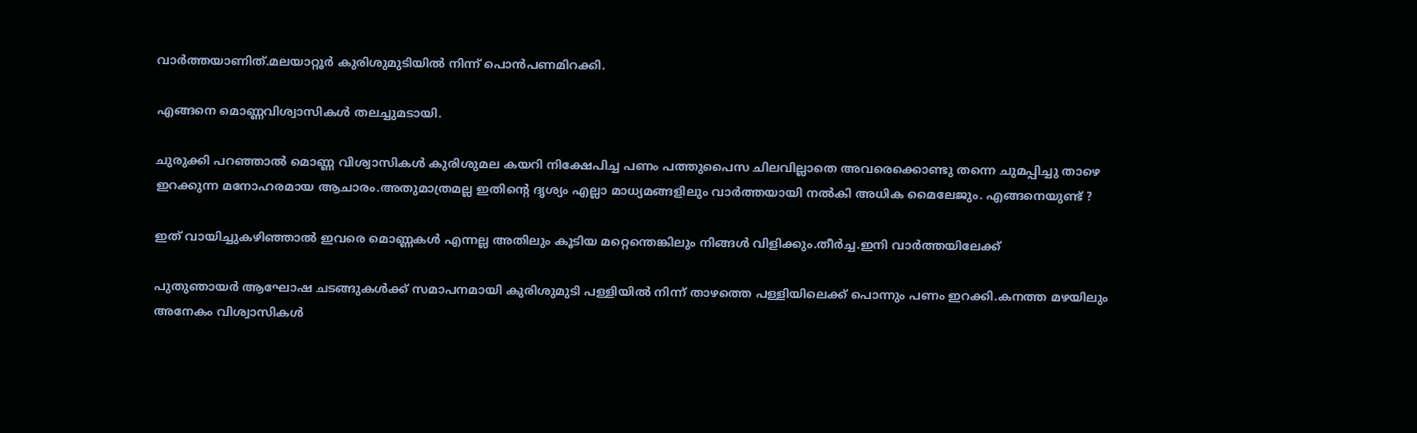വാർത്തയാണിത്.മലയാറ്റൂർ കുരിശുമുടിയിൽ നിന്ന് പൊൻപണമിറക്കി.

എങ്ങനെ മൊണ്ണവിശ്വാസികൾ തലച്ചുമടായി.

ചുരുക്കി പറഞ്ഞാൽ മൊണ്ണ വിശ്വാസികൾ കുരിശുമല കയറി നിക്ഷേപിച്ച പണം പത്തുപൈസ ചിലവില്ലാതെ അവരെക്കൊണ്ടു തന്നെ ചുമപ്പിച്ചു താഴെ ഇറക്കുന്ന മനോഹരമായ ആചാരം.അതുമാത്രമല്ല ഇതിന്റെ ദൃശ്യം എല്ലാ മാധ്യമങ്ങളിലും വാർത്തയായി നൽകി അധിക മൈലേജും. എങ്ങനെയുണ്ട് ?

ഇത് വായിച്ചുകഴിഞ്ഞാൽ ഇവരെ മൊണ്ണകൾ എന്നല്ല അതിലും കൂടിയ മറ്റെന്തെങ്കിലും നിങ്ങൾ വിളിക്കും.തീർച്ച.ഇനി വാർത്തയിലേക്ക്

പുതുഞായർ ആഘോഷ ചടങ്ങുകൾക്ക് സമാപനമായി കുരിശുമുടി പള്ളിയിൽ നിന്ന് താഴത്തെ പള്ളിയിലെക്ക് പൊന്നും പണം ഇറക്കി.കനത്ത മഴയിലും അനേകം വിശ്വാസികൾ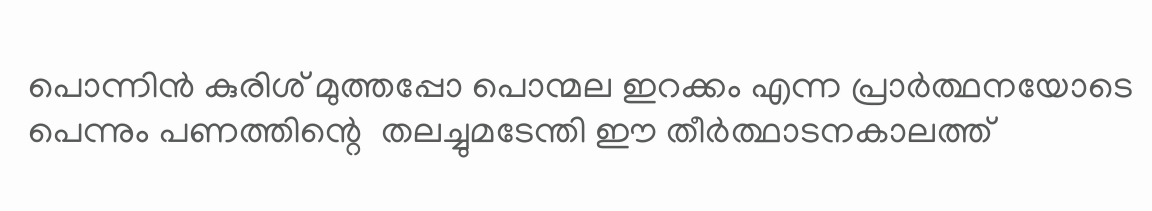പൊന്നിൻ കുരിശ് മുത്തപ്പോ പൊന്മല ഇറക്കം എന്ന പ്രാർത്ഥനയോടെ പെന്നും പണത്തിന്റെ  തലച്ചുമടേന്തി ഈ തീർത്ഥാടനകാലത്ത്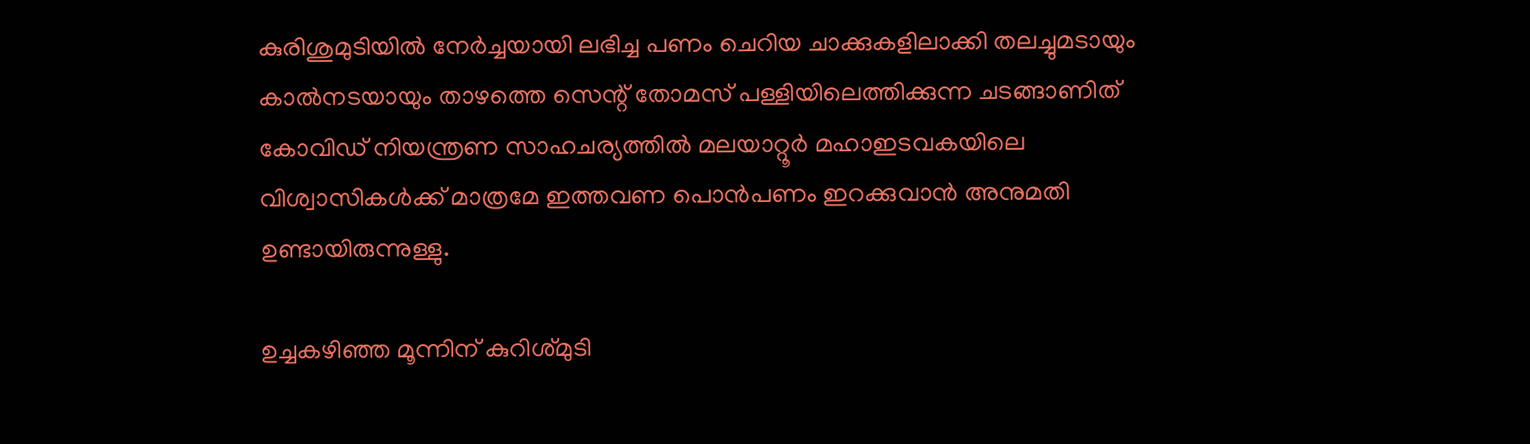കുരിശുമുടിയിൽ നേർച്ചയായി ലഭിച്ച പണം ചെറിയ ചാക്കുകളിലാക്കി തലച്ചുമടായും കാൽനടയായും താഴത്തെ സെന്റ് തോമസ് പള്ളിയിലെത്തിക്കുന്ന ചടങ്ങാണിത് കോവിഡ് നിയന്ത്രണ സാഹചര്യത്തിൽ മലയാറ്റൂർ മഹാഇടവകയിലെ വിശ്വാസികൾക്ക് മാത്രമേ ഇത്തവണ പൊൻപണം ഇറക്കുവാൻ അനുമതി ഉണ്ടായിരുന്നുള്ളു.

ഉച്ചകഴിഞ്ഞ മൂന്നിന് കുറിശ്മുടി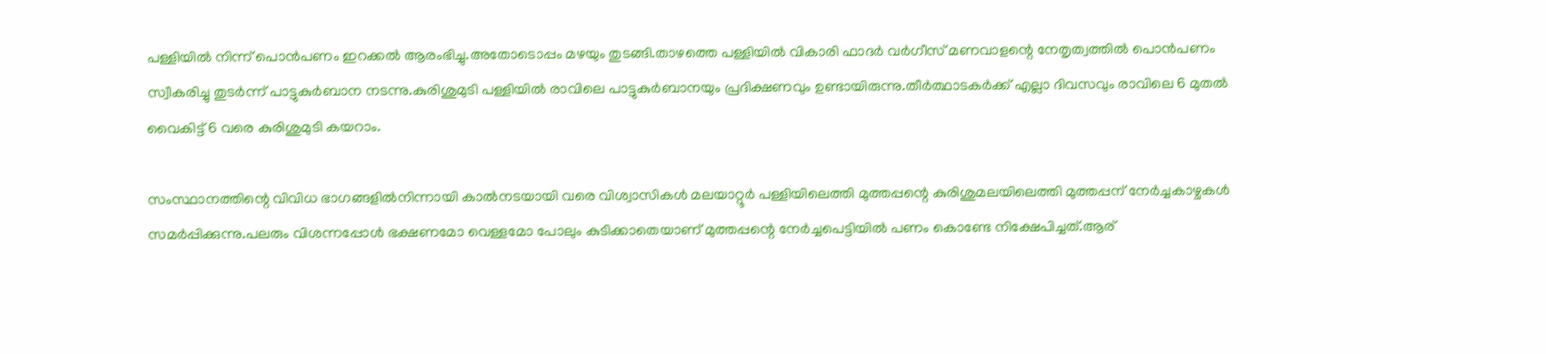പള്ളിയിൽ നിന്ന് പൊൻപണം ഇറക്കൽ ആരംഭിച്ചു.അതോടൊപ്പം മഴയും തുടങ്ങി.താഴത്തെ പള്ളിയിൽ വികാരി ഫാദർ വർഗീസ് മണവാളന്റെ നേതൃത്വത്തിൽ പൊൻപണം സ്വീകരിച്ചു തുടർന്ന് പാട്ടുകുർബാന നടന്നു.കുരിശുമുടി പള്ളിയിൽ രാവിലെ പാട്ടുകുർബാനയും പ്രദിക്ഷണവും ഉണ്ടായിരുന്നു.തീർത്ഥാടകർക്ക് എല്ലാ ദിവസവും രാവിലെ 6 മുതൽ വൈകിട്ട് 6 വരെ കുരിശുമുടി കയറാം.

സംസ്ഥാനത്തിന്റെ വിവിധ ഭാഗങ്ങളിൽനിന്നായി കാൽനടയായി വരെ വിശ്വാസികൾ മലയാറ്റൂർ പള്ളിയിലെത്തി മുത്തപ്പന്റെ കുരിശുമലയിലെത്തി മുത്തപ്പന് നേർച്ചകാഴ്ചകൾ സമർപ്പിക്കുന്നു.പലരും വിശന്നപ്പോൾ ഭക്ഷണമോ വെള്ളമോ പോലും കുടിക്കാതെയാണ് മുത്തപ്പന്റെ നേർച്ചപെട്ടിയിൽ പണം കൊണ്ടേ നിക്ഷേപിച്ചത്.ആര്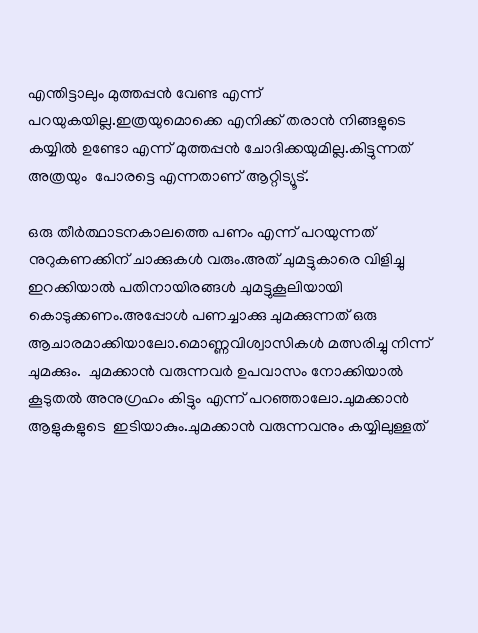എന്തിട്ടാലും മുത്തപ്പൻ വേണ്ട എന്ന് പറയുകയില്ല.ഇത്രയുമൊക്കെ എനിക്ക് തരാൻ നിങ്ങളുടെ കയ്യിൽ ഉണ്ടോ എന്ന് മുത്തപ്പൻ ചോദിക്കയുമില്ല.കിട്ടുന്നത് അത്രയും  പോരട്ടെ എന്നതാണ് ആറ്റിട്യൂട്.

ഒരു തീർത്ഥാടനകാലത്തെ പണം എന്ന് പറയുന്നത് നുറുകണക്കിന് ചാക്കുകൾ വരും.അത് ചുമട്ടുകാരെ വിളിച്ചു ഇറക്കിയാൽ പതിനായിരങ്ങൾ ചുമട്ടുകൂലിയായി കൊടുക്കണം.അപ്പോൾ പണച്ചാക്കു ചുമക്കുന്നത് ഒരു ആചാരമാക്കിയാലോ.മൊണ്ണവിശ്വാസികൾ മത്സരിച്ചു നിന്ന് ചുമക്കും.  ചുമക്കാൻ വരുന്നവർ ഉപവാസം നോക്കിയാൽ കൂടുതൽ അനുഗ്രഹം കിട്ടും എന്ന് പറഞ്ഞാലോ.ചുമക്കാൻ ആളുകളുടെ  ഇടിയാകും.ചുമക്കാൻ വരുന്നവനും കയ്യിലുള്ളത്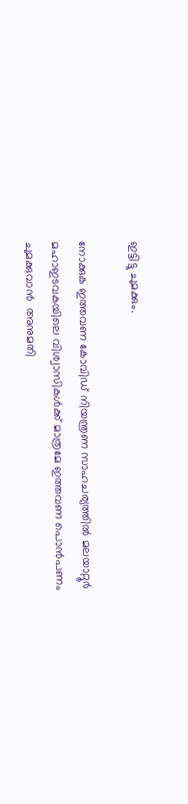ഇട്ടിട്ടു ചുമക്കും.

നോക്കുക ഇത്തവണ കോവിഡ് നിയന്ത്രണ സാഹചര്യത്തിൽ മലയാറ്റൂർ മഹാഇടവകയിലെ വിശ്വാസികൾക്ക് മാത്രമേ ഇത്തവണ പൊൻപണം ചുമക്കുവാൻ  അനുമതി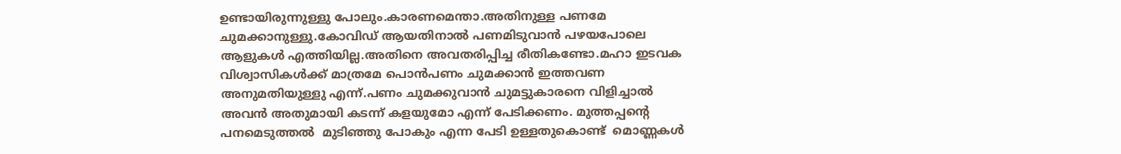ഉണ്ടായിരുന്നുള്ളു പോലും.കാരണമെന്താ.അതിനുള്ള പണമേ ചുമക്കാനുള്ളു.കോവിഡ് ആയതിനാൽ പണമിടുവാൻ പഴയപോലെ ആളുകൾ എത്തിയില്ല.അതിനെ അവതരിപ്പിച്ച രീതികണ്ടോ.മഹാ ഇടവക വിശ്വാസികൾക്ക് മാത്രമേ പൊൻപണം ചുമക്കാൻ ഇത്തവണ അനുമതിയുള്ളു എന്ന്.പണം ചുമക്കുവാൻ ചുമട്ടുകാരനെ വിളിച്ചാൽ അവൻ അതുമായി കടന്ന് കളയുമോ എന്ന് പേടിക്കണം. മുത്തപ്പന്റെ പനമെടുത്തൽ  മുടിഞ്ഞു പോകും എന്ന പേടി ഉള്ളതുകൊണ്ട്  മൊണ്ണകൾ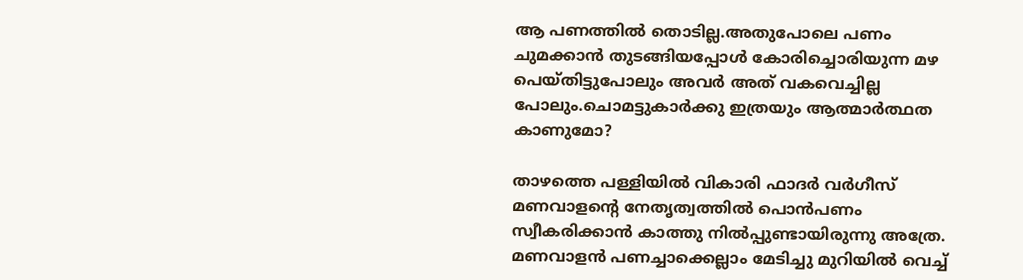ആ പണത്തിൽ തൊടില്ല.അതുപോലെ പണം ചുമക്കാൻ തുടങ്ങിയപ്പോൾ കോരിച്ചൊരിയുന്ന മഴ പെയ്തിട്ടുപോലും അവർ അത് വകവെച്ചില്ല പോലും.ചൊമട്ടുകാർക്കു ഇത്രയും ആത്മാർത്ഥത കാണുമോ?

താഴത്തെ പള്ളിയിൽ വികാരി ഫാദർ വർഗീസ് മണവാളന്റെ നേതൃത്വത്തിൽ പൊൻപണം സ്വീകരിക്കാൻ കാത്തു നിൽപ്പുണ്ടായിരുന്നു അത്രേ. മണവാളൻ പണച്ചാക്കെല്ലാം മേടിച്ചു മുറിയിൽ വെച്ച്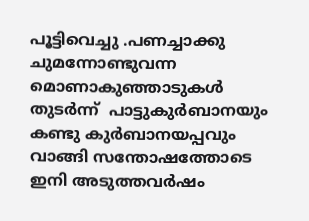പൂട്ടിവെച്ചു .പണച്ചാക്കു ചുമന്നോണ്ടുവന്ന മൊണാകുഞ്ഞാടുകൾ തുടർന്ന്  പാട്ടുകുർബാനയും കണ്ടു കുർബാനയപ്പവും വാങ്ങി സന്തോഷത്തോടെ ഇനി അടുത്തവർഷം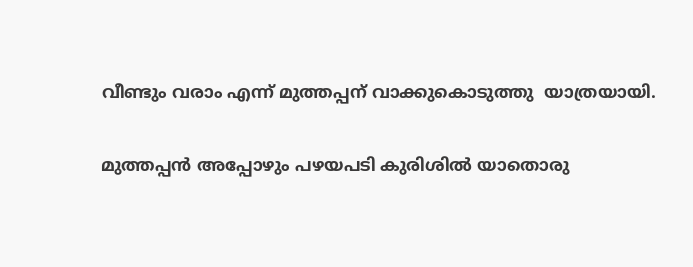വീണ്ടും വരാം എന്ന് മുത്തപ്പന് വാക്കുകൊടുത്തു  യാത്രയായി.

മുത്തപ്പൻ അപ്പോഴും പഴയപടി കുരിശിൽ യാതൊരു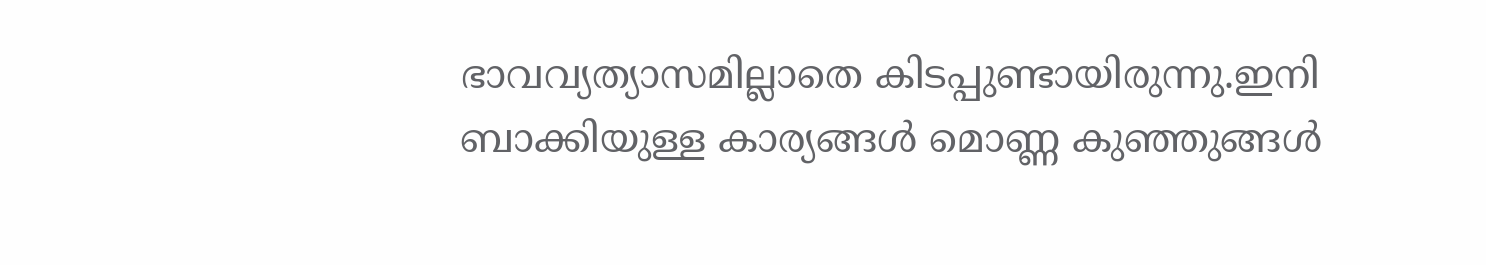ഭാവവ്യത്യാസമില്ലാതെ കിടപ്പുണ്ടായിരുന്നു.ഇനി ബാക്കിയുള്ള കാര്യങ്ങൾ മൊണ്ണ കുഞ്ഞുങ്ങൾ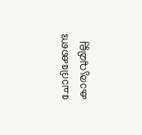ചോദിക്കേണ്ട കാര്യവുമില്ല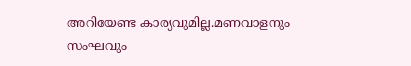അറിയേണ്ട കാര്യവുമില്ല.മണവാളനും സംഘവും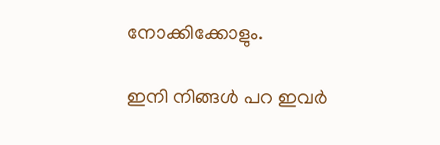നോക്കിക്കോളും.

ഇനി നിങ്ങൾ പറ ഇവർ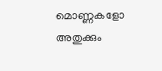മൊണ്ണകളോ അതുക്കും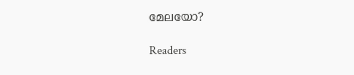മേലയോ?

Readers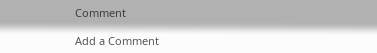Comment

Add a Comment